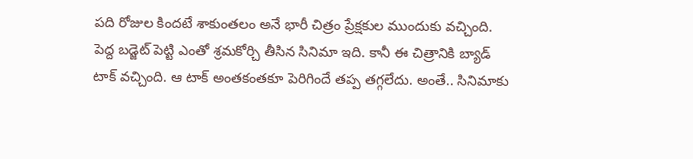పది రోజుల కిందటే శాకుంతలం అనే భారీ చిత్రం ప్రేక్షకుల ముందుకు వచ్చింది. పెద్ద బడ్జెట్ పెట్టి ఎంతో శ్రమకోర్చి తీసిన సినిమా ఇది. కానీ ఈ చిత్రానికి బ్యాడ్ టాక్ వచ్చింది. ఆ టాక్ అంతకంతకూ పెరిగిందే తప్ప తగ్గలేదు. అంతే.. సినిమాకు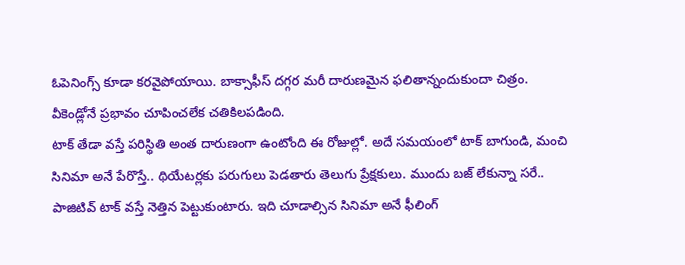ఓపెనింగ్స్ కూడా కరవైపోయాయి. బాక్సాఫీస్ దగ్గర మరీ దారుణమైన ఫలితాన్నందుకుందా చిత్రం. వీకెండ్లోనే ప్రభావం చూపించలేక చతికిలపడింది.
టాక్ తేడా వస్తే పరిస్థితి అంత దారుణంగా ఉంటోంది ఈ రోజుల్లో. అదే సమయంలో టాక్ బాగుండి, మంచి సినిమా అనే పేరొస్తే.. థియేటర్లకు పరుగులు పెడతారు తెలుగు ప్రేక్షకులు. ముందు బజ్ లేకున్నా సరే.. పాజిటివ్ టాక్ వస్తే నెత్తిన పెట్టుకుంటారు. ఇది చూడాల్సిన సినిమా అనే ఫీలింగ్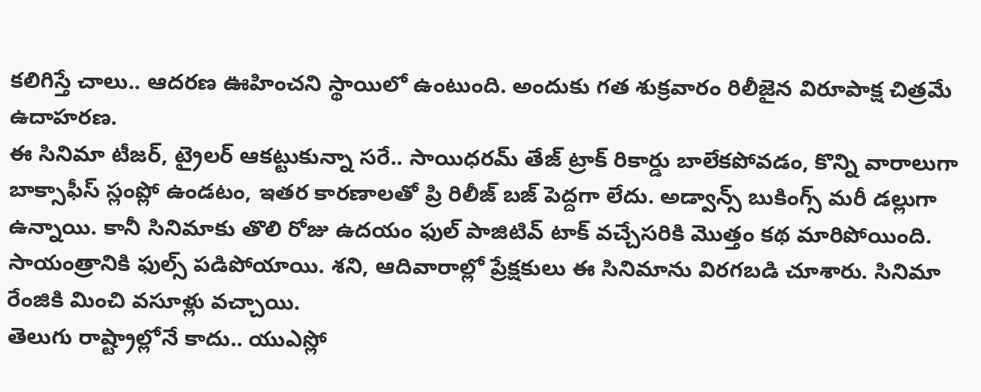కలిగిస్తే చాలు.. ఆదరణ ఊహించని స్థాయిలో ఉంటుంది. అందుకు గత శుక్రవారం రిలీజైన విరూపాక్ష చిత్రమే ఉదాహరణ.
ఈ సినిమా టీజర్, ట్రైలర్ ఆకట్టుకున్నా సరే.. సాయిధరమ్ తేజ్ ట్రాక్ రికార్డు బాలేకపోవడం, కొన్ని వారాలుగా బాక్సాఫీస్ స్లంప్లో ఉండటం, ఇతర కారణాలతో ప్రి రిలీజ్ బజ్ పెద్దగా లేదు. అడ్వాన్స్ బుకింగ్స్ మరీ డల్లుగా ఉన్నాయి. కానీ సినిమాకు తొలి రోజు ఉదయం ఫుల్ పాజిటివ్ టాక్ వచ్చేసరికి మొత్తం కథ మారిపోయింది. సాయంత్రానికి ఫుల్స్ పడిపోయాయి. శని, ఆదివారాల్లో ప్రేక్షకులు ఈ సినిమాను విరగబడి చూశారు. సినిమా రేంజికి మించి వసూళ్లు వచ్చాయి.
తెలుగు రాష్ట్రాల్లోనే కాదు.. యుఎస్లో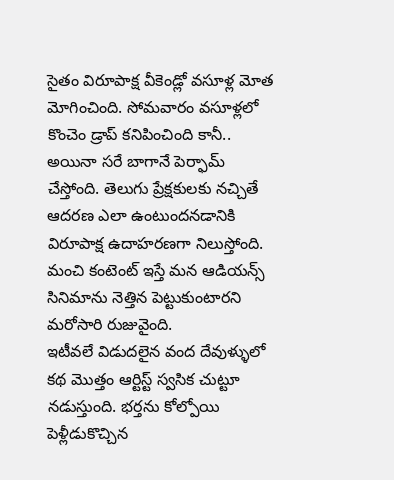సైతం విరూపాక్ష వీకెండ్లో వసూళ్ల మోత మోగించింది. సోమవారం వసూళ్లలో కొంచెం డ్రాప్ కనిపించింది కానీ.. అయినా సరే బాగానే పెర్ఫామ్ చేస్తోంది. తెలుగు ప్రేక్షకులకు నచ్చితే ఆదరణ ఎలా ఉంటుందనడానికి విరూపాక్ష ఉదాహరణగా నిలుస్తోంది. మంచి కంటెంట్ ఇస్తే మన ఆడియన్స్ సినిమాను నెత్తిన పెట్టుకుంటారని మరోసారి రుజువైంది.
ఇటీవలే విడుదలైన వంద దేవుళ్ళులో కథ మొత్తం ఆర్టిస్ట్ స్వసిక చుట్టూ నడుస్తుంది. భర్తను కోల్పోయి పెళ్లీడుకొచ్చిన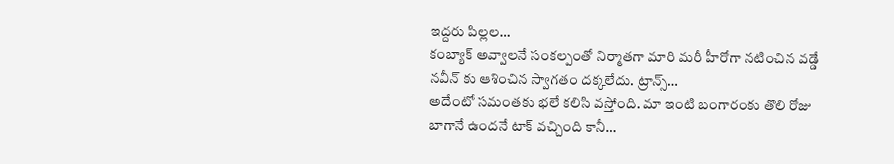ఇద్దరు పిల్లల…
కంబ్యాక్ అవ్వాలనే సంకల్పంతో నిర్మాతగా మారి మరీ హీరోగా నటించిన వడ్డే నవీన్ కు ఆశించిన స్వాగతం దక్కలేదు. ట్రాన్స్…
అదేంటో సమంతకు భలే కలిసి వస్తోంది. మా ఇంటి బంగారంకు తొలి రోజు బాగానే ఉందనే టాక్ వచ్చింది కానీ…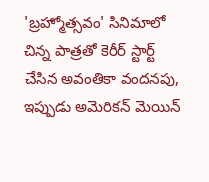'బ్రహ్మోత్సవం' సినిమాలో చిన్న పాత్రతో కెరీర్ స్టార్ట్ చేసిన అవంతికా వందనపు, ఇప్పుడు అమెరికన్ మెయిన్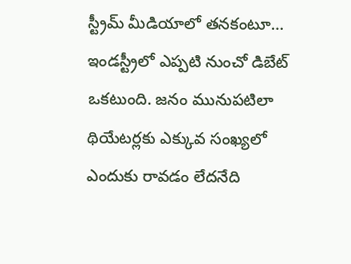స్ట్రీమ్ మీడియాలో తనకంటూ…
ఇండస్ట్రీలో ఎప్పటి నుంచో డిబేట్ ఒకటుంది. జనం మునుపటిలా థియేటర్లకు ఎక్కువ సంఖ్యలో ఎందుకు రావడం లేదనేది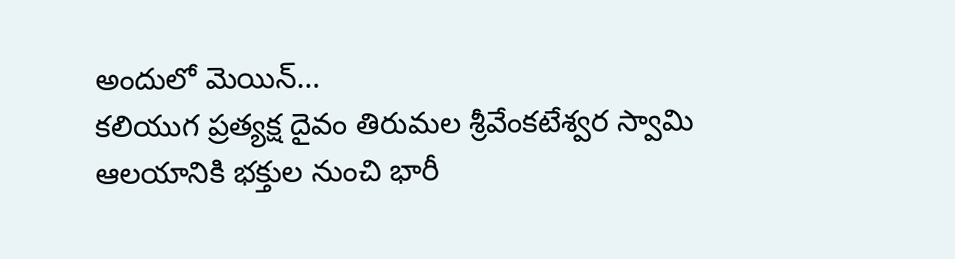అందులో మెయిన్…
కలియుగ ప్రత్యక్ష దైవం తిరుమల శ్రీవేంకటేశ్వర స్వామి ఆలయానికి భక్తుల నుంచి భారీ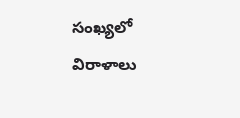సంఖ్యలో విరాళాలు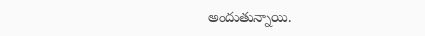అందుతున్నాయి.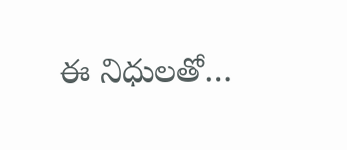ఈ నిధులతో…